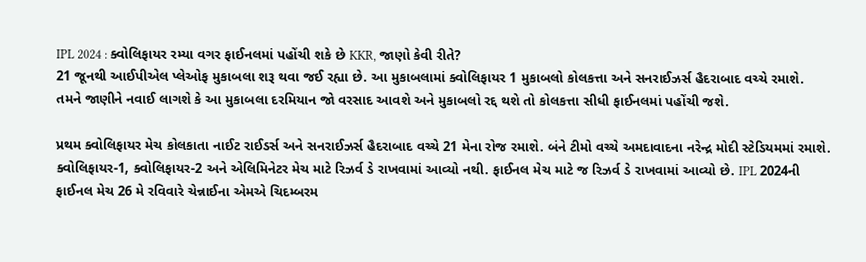IPL 2024 : ક્વોલિફાયર રમ્યા વગર ફાઈનલમાં પહોંચી શકે છે KKR, જાણો કેવી રીતે?
21 જૂનથી આઈપીએલ પ્લેઓફ મુકાબલા શરૂ થવા જઈ રહ્યા છે. આ મુકાબલામાં ક્વોલિફાયર 1 મુકાબલો કોલકત્તા અને સનરાઈઝર્સ હૈદરાબાદ વચ્ચે રમાશે.
તમને જાણીને નવાઈ લાગશે કે આ મુકાબલા દરમિયાન જો વરસાદ આવશે અને મુકાબલો રદ્દ થશે તો કોલકત્તા સીધી ફાઈનલમાં પહોંચી જશે.

પ્રથમ ક્વોલિફાયર મેચ કોલકાતા નાઈટ રાઈડર્સ અને સનરાઈઝર્સ હૈદરાબાદ વચ્ચે 21 મેના રોજ રમાશે. બંને ટીમો વચ્ચે અમદાવાદના નરેન્દ્ર મોદી સ્ટેડિયમમાં રમાશે.
ક્વોલિફાયર-1, ક્વોલિફાયર-2 અને એલિમિનેટર મેચ માટે રિઝર્વ ડે રાખવામાં આવ્યો નથી. ફાઈનલ મેચ માટે જ રિઝર્વ ડે રાખવામાં આવ્યો છે. IPL 2024ની ફાઈનલ મેચ 26 મે રવિવારે ચેન્નાઈના એમએ ચિદમ્બરમ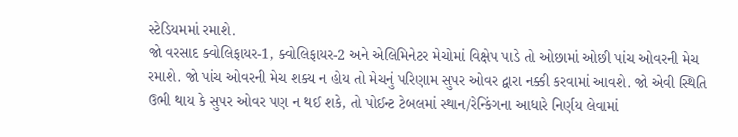સ્ટેડિયમમાં રમાશે.
જો વરસાદ ક્વોલિફાયર-1, ક્વોલિફાયર-2 અને એલિમિનેટર મેચોમાં વિક્ષેપ પાડે તો ઓછામાં ઓછી પાંચ ઓવરની મેચ રમાશે. જો પાંચ ઓવરની મેચ શક્ય ન હોય તો મેચનું પરિણામ સુપર ઓવર દ્વારા નક્કી કરવામાં આવશે. જો એવી સ્થિતિ ઉભી થાય કે સુપર ઓવર પણ ન થઈ શકે, તો પોઈન્ટ ટેબલમાં સ્થાન/રેન્કિંગના આધારે નિર્ણય લેવામાં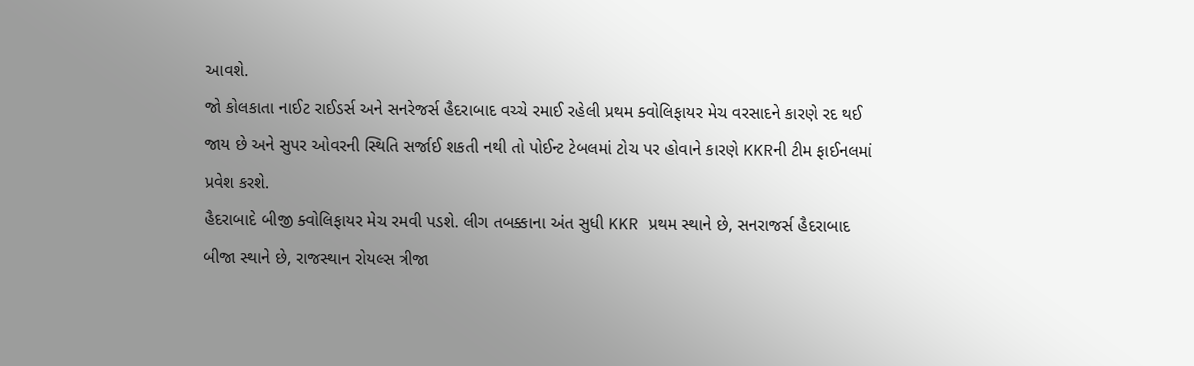આવશે.
જો કોલકાતા નાઈટ રાઈડર્સ અને સનરેજર્સ હૈદરાબાદ વચ્ચે રમાઈ રહેલી પ્રથમ ક્વોલિફાયર મેચ વરસાદને કારણે રદ થઈ જાય છે અને સુપર ઓવરની સ્થિતિ સર્જાઈ શકતી નથી તો પોઈન્ટ ટેબલમાં ટોચ પર હોવાને કારણે KKRની ટીમ ફાઈનલમાં પ્રવેશ કરશે.
હૈદરાબાદે બીજી ક્વોલિફાયર મેચ રમવી પડશે. લીગ તબક્કાના અંત સુધી KKR પ્રથમ સ્થાને છે, સનરાજર્સ હૈદરાબાદ બીજા સ્થાને છે, રાજસ્થાન રોયલ્સ ત્રીજા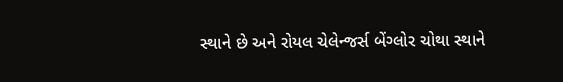સ્થાને છે અને રોયલ ચેલેન્જર્સ બેંગ્લોર ચોથા સ્થાને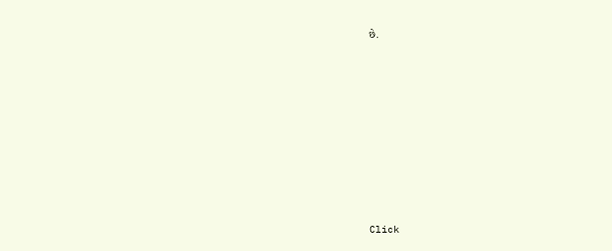છે.












Click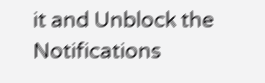it and Unblock the Notifications